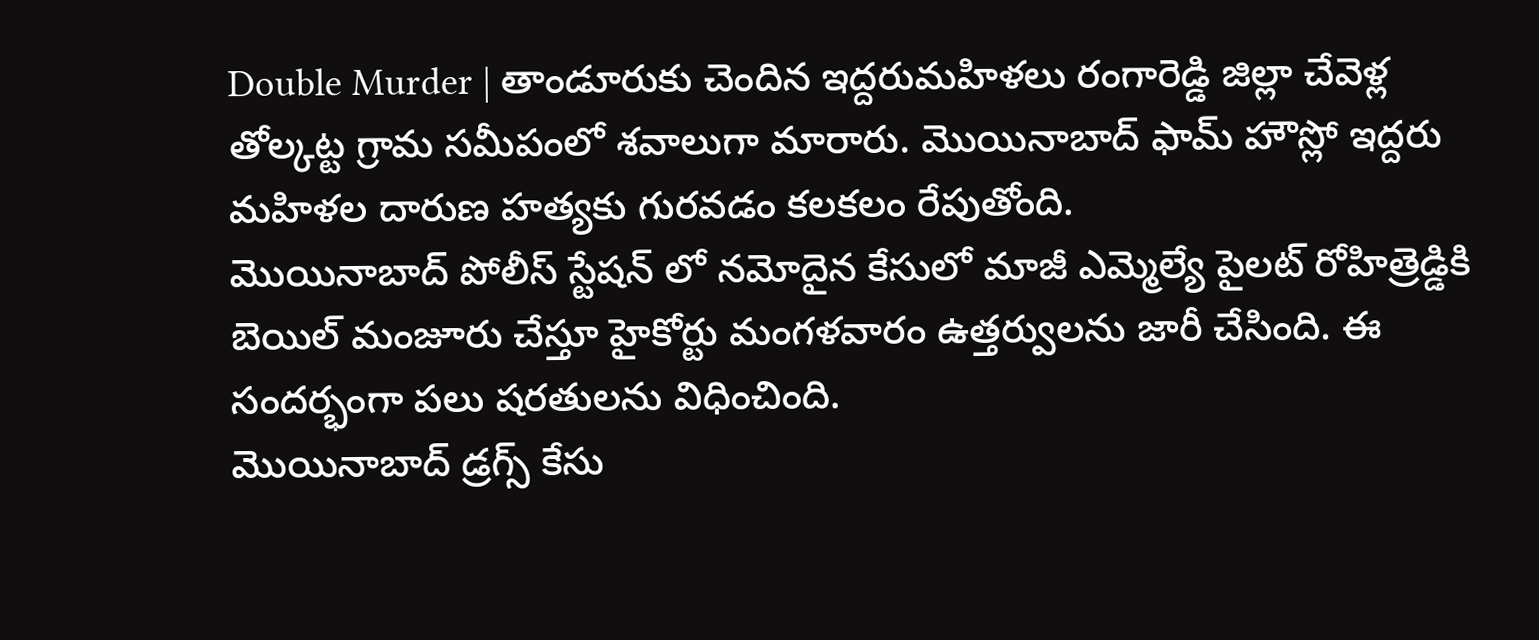Double Murder | తాండూరుకు చెందిన ఇద్దరుమహిళలు రంగారెడ్డి జిల్లా చేవెళ్ల తోల్కట్ట గ్రామ సమీపంలో శవాలుగా మారారు. మొయినాబాద్ ఫామ్ హౌస్లో ఇద్దరు మహిళల దారుణ హత్యకు గురవడం కలకలం రేపుతోంది.
మొయినాబాద్ పోలీస్ స్టేషన్ లో నమోదైన కేసులో మాజీ ఎమ్మెల్యే పైలట్ రోహిత్రెడ్డికి బెయిల్ మంజూరు చేస్తూ హైకోర్టు మంగళవారం ఉత్తర్వులను జారీ చేసింది. ఈ సందర్భంగా పలు షరతులను విధించింది.
మొయినాబాద్ డ్రగ్స్ కేసు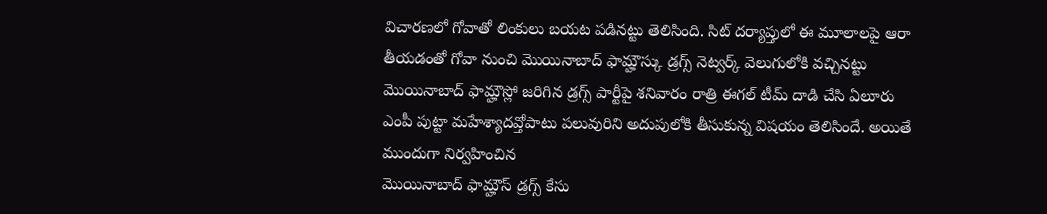విచారణలో గోవాతో లింకులు బయట పడినట్టు తెలిసింది. సిట్ దర్యాప్తులో ఈ మూలాలపై ఆరా తీయడంతో గోవా నుంచి మొయినాబాద్ ఫామ్హౌస్కు డ్రగ్స్ నెట్వర్క్ వెలుగులోకి వచ్చినట్టు
మొయినాబాద్ ఫామ్హౌస్లో జరిగిన డ్రగ్స్ పార్టీపై శనివారం రాత్రి ఈగల్ టీమ్ దాడి చేసి ఏలూరు ఎంపీ పుట్టా మహేశ్యాదవ్తోపాటు పలువురిని అదుపులోకి తీసుకున్న విషయం తెలిసిందే. అయితే ముందుగా నిర్వహించిన
మొయినాబాద్ ఫామ్హౌస్ డ్రగ్స్ కేసు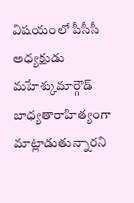విషయంలో పీసీసీ అధ్యక్షుడు మహేశ్కుమార్గౌడ్ బాధ్యతారాహిత్యంగా మాట్లాడుతున్నారని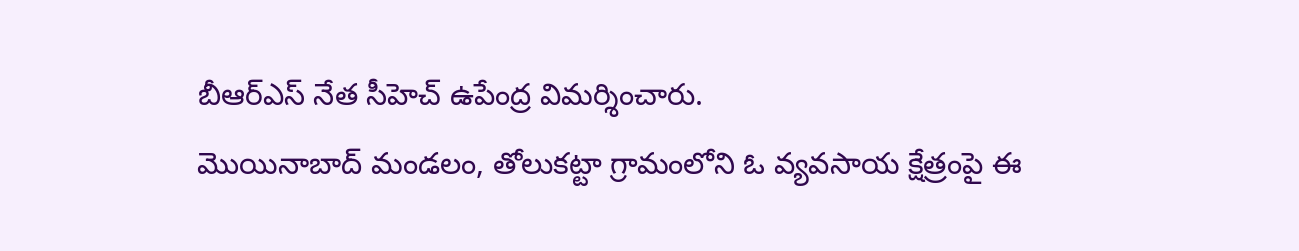బీఆర్ఎస్ నేత సీహెచ్ ఉపేంద్ర విమర్శించారు.
మొయినాబాద్ మండలం, తోలుకట్టా గ్రామంలోని ఓ వ్యవసాయ క్షేత్రంపై ఈ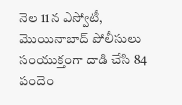నెల 11న ఎస్వోటీ, మొయినాబాద్ పోలీసులు సంయుక్తంగా దాడి చేసి 84 పందెం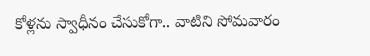కోళ్లను స్వాధీనం చేసుకోగా.. వాటిని సోమవారం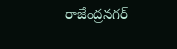రాజేంద్రనగర్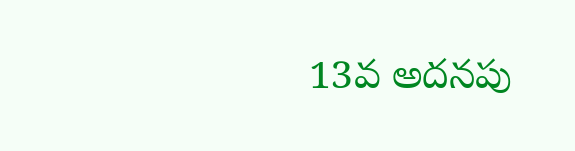13వ అదనపు